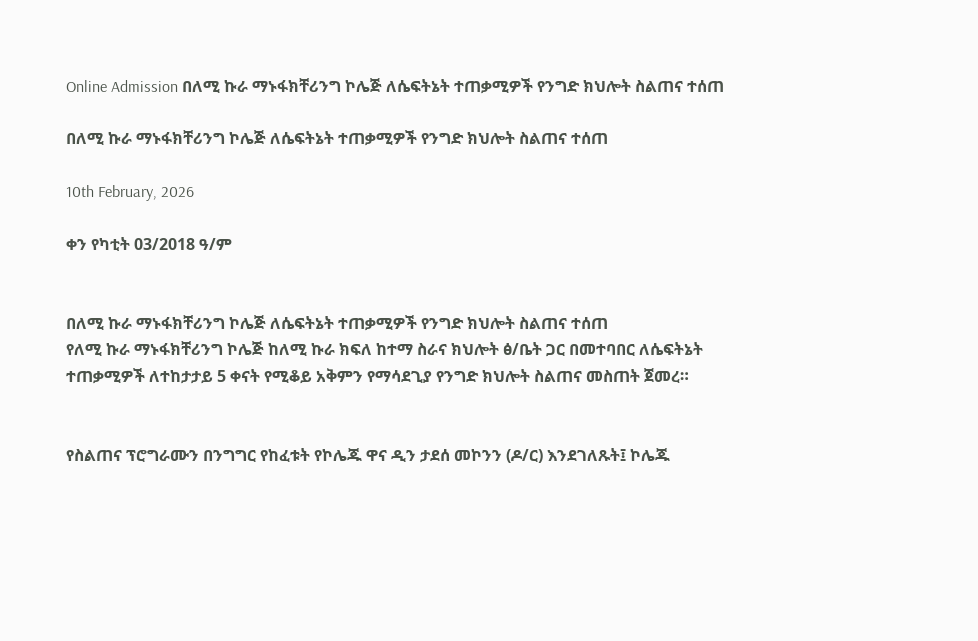Online Admission በለሚ ኩራ ማኑፋክቸሪንግ ኮሌጅ ለሴፍትኔት ተጠቃሚዎች የንግድ ክህሎት ስልጠና ተሰጠ

በለሚ ኩራ ማኑፋክቸሪንግ ኮሌጅ ለሴፍትኔት ተጠቃሚዎች የንግድ ክህሎት ስልጠና ተሰጠ

10th February, 2026

ቀን የካቲት 03/2018 ዓ/ም


በለሚ ኩራ ማኑፋክቸሪንግ ኮሌጅ ለሴፍትኔት ተጠቃሚዎች የንግድ ክህሎት ስልጠና ተሰጠ
የለሚ ኩራ ማኑፋክቸሪንግ ኮሌጅ ከለሚ ኩራ ክፍለ ከተማ ስራና ክህሎት ፅ/ቤት ጋር በመተባበር ለሴፍትኔት ተጠቃሚዎች ለተከታታይ 5 ቀናት የሚቆይ አቅምን የማሳደጊያ የንግድ ክህሎት ስልጠና መስጠት ጀመረ።


የስልጠና ፕሮግራሙን በንግግር የከፈቱት የኮሌጁ ዋና ዲን ታደሰ መኮንን (ዶ/ር) እንደገለጹት፤ ኮሌጁ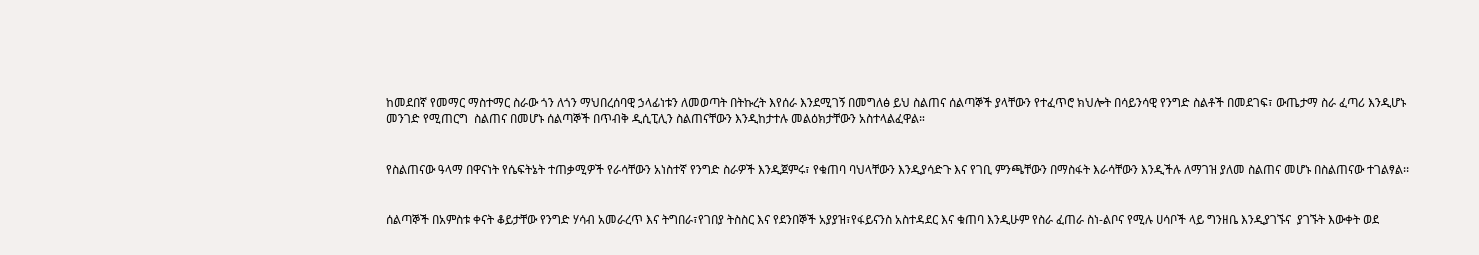ከመደበኛ የመማር ማስተማር ስራው ጎን ለጎን ማህበረሰባዊ ኃላፊነቱን ለመወጣት በትኩረት እየሰራ እንደሚገኝ በመግለፅ ይህ ስልጠና ሰልጣኞች ያላቸውን የተፈጥሮ ክህሎት በሳይንሳዊ የንግድ ስልቶች በመደገፍ፣ ውጤታማ ስራ ፈጣሪ እንዲሆኑ መንገድ የሚጠርግ  ስልጠና በመሆኑ ሰልጣኞች በጥብቅ ዲሲፒሊን ስልጠናቸውን እንዲከታተሉ መልዕክታቸውን አስተላልፈዋል።


የስልጠናው ዓላማ በዋናነት የሴፍትኔት ተጠቃሚዎች የራሳቸውን አነስተኛ የንግድ ስራዎች እንዲጀምሩ፣ የቁጠባ ባህላቸውን እንዲያሳድጉ እና የገቢ ምንጫቸውን በማስፋት እራሳቸውን እንዲችሉ ለማገዝ ያለመ ስልጠና መሆኑ በስልጠናው ተገልፃል፡፡


ሰልጣኞች በአምስቱ ቀናት ቆይታቸው የንግድ ሃሳብ አመራረጥ እና ትግበራ፣የገበያ ትስስር እና የደንበኞች አያያዝ፣የፋይናንስ አስተዳደር እና ቁጠባ እንዲሁም የስራ ፈጠራ ስነ-ልቦና የሚሉ ሀሳቦች ላይ ግንዘቤ እንዲያገኙና  ያገኙት እውቀት ወደ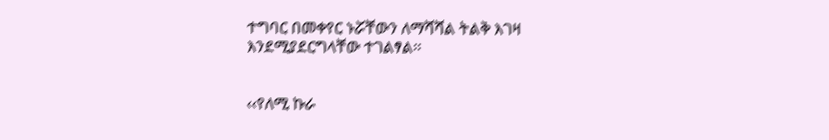ተግባር በመቀየር ኑሯቸውን ለማሻሻል ትልቅ እገዛ እንደሚያደርግላቸው ተገልፃል፡፡


‹‹የለሚ ኩራ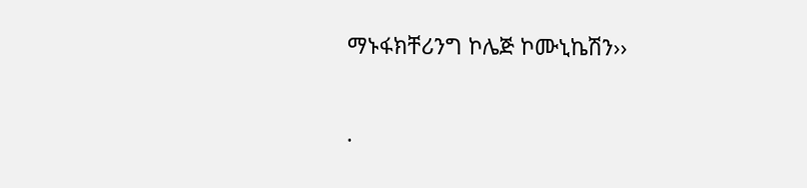ማኑፋክቸሪንግ ኮሌጅ ኮሙኒኬሽን››

.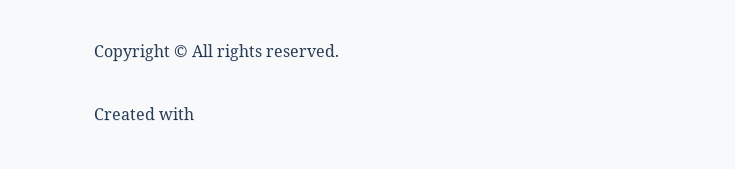Copyright © All rights reserved.

Created with